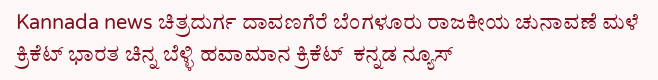Kannada news ಚಿತ್ರದುರ್ಗ ದಾವಣಗೆರೆ ಬೆಂಗಳೂರು ರಾಜಕೀಯ ಚುನಾವಣೆ ಮಳೆ ಕ್ರಿಕೆಟ್ ಭಾರತ ಚಿನ್ನ ಬೆಳ್ಳಿ ಹವಾಮಾನ ಕ್ರಿಕೆಟ್  ಕನ್ನಡ ನ್ಯೂಸ್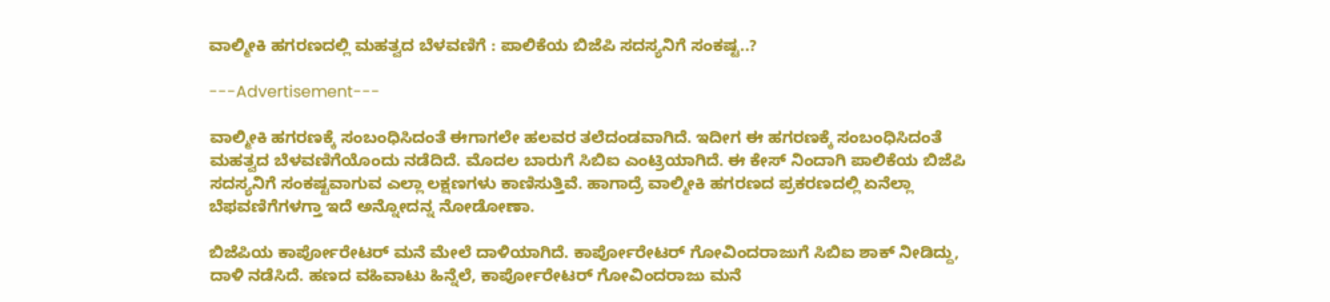ವಾಲ್ಮೀಕಿ ಹಗರಣದಲ್ಲಿ ಮಹತ್ವದ ಬೆಳವಣಿಗೆ : ಪಾಲಿಕೆಯ ಬಿಜೆಪಿ ಸದಸ್ಯನಿಗೆ ಸಂಕಷ್ಟ..?

---Advertisement---

ವಾಲ್ಮೀಕಿ ಹಗರಣಕ್ಕೆ ಸಂಬಂಧಿಸಿದಂತೆ ಈಗಾಗಲೇ ಹಲವರ ತಲೆದಂಡವಾಗಿದೆ. ಇದೀಗ ಈ ಹಗರಣಕ್ಕೆ ಸಂಬಂಧಿಸಿದಂತೆ ಮಹತ್ವದ ಬೆಳವಣಿಗೆಯೊಂದು ನಡೆದಿದೆ. ಮೊದಲ ಬಾರುಗೆ ಸಿಬಿಐ ಎಂಟ್ರಿಯಾಗಿದೆ. ಈ ಕೇಸ್ ನಿಂದಾಗಿ ಪಾಲಿಕೆಯ ಬಿಜೆಪಿ ಸದಸ್ಯನಿಗೆ ಸಂಕಷ್ಟವಾಗುವ ಎಲ್ಲಾ ಲಕ್ಷಣಗಳು ಕಾಣಿಸುತ್ತಿವೆ. ಹಾಗಾದ್ರೆ ವಾಲ್ಮೀಕಿ ಹಗರಣದ ಪ್ರಕರಣದಲ್ಲಿ ಏನೆಲ್ಲಾ ಬೆಫವಣಿಗೆಗಳಗ್ತಾ ಇದೆ ಅನ್ನೋದನ್ನ ನೋಡೋಣಾ.

ಬಿಜೆಪಿಯ ಕಾರ್ಪೋರೇಟರ್ ಮನೆ ಮೇಲೆ ದಾಳಿಯಾಗಿದೆ. ಕಾರ್ಪೋರೇಟರ್ ಗೋವಿಂದರಾಜುಗೆ ಸಿಬಿಐ ಶಾಕ್ ನೀಡಿದ್ದು, ದಾಳಿ ನಡೆಸಿದೆ. ಹಣದ ವಹಿವಾಟು ಹಿನ್ನೆಲೆ, ಕಾರ್ಪೋರೇಟರ್ ಗೋವಿಂದರಾಜು ಮನೆ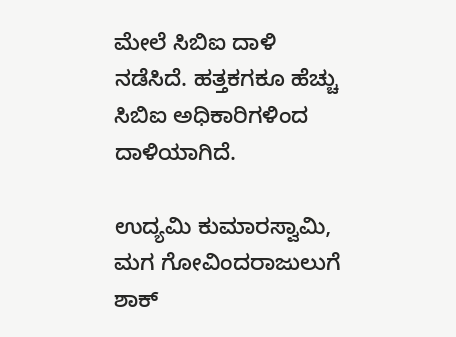ಮೇಲೆ ಸಿಬಿಐ ದಾಳಿ ನಡೆಸಿದೆ‌. ಹತ್ತಕಗಕೂ ಹೆಚ್ಚು ಸಿಬಿಐ ಅಧಿಕಾರಿಗಳಿಂದ ದಾಳಿಯಾಗಿದೆ.

ಉದ್ಯಮಿ ಕುಮಾರಸ್ವಾಮಿ, ಮಗ ಗೋವಿಂದರಾಜುಲುಗೆ ಶಾಕ್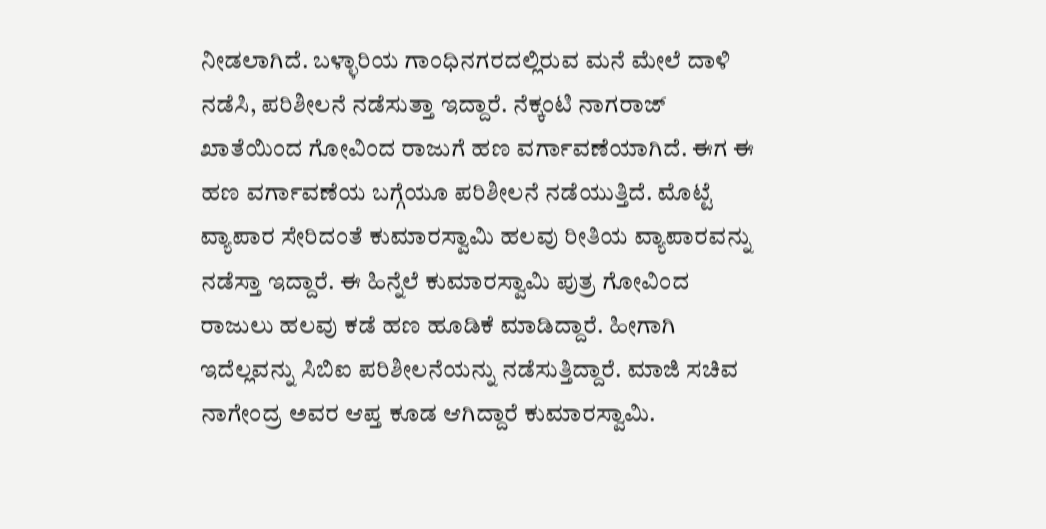ನೀಡಲಾಗಿದೆ. ಬಳ್ಳಾರಿಯ ಗಾಂಧಿನಗರದಲ್ಲಿರುವ ಮನೆ ಮೇಲೆ ದಾಳಿ ನಡೆಸಿ, ಪರಿಶೀಲನೆ ನಡೆಸುತ್ತಾ ಇದ್ದಾರೆ. ನೆಕ್ಕಂಟಿ ನಾಗರಾಜ್ ಖಾತೆಯಿಂದ ಗೋವಿಂದ ರಾಜುಗೆ ಹಣ ವರ್ಗಾವಣೆಯಾಗಿದೆ. ಈಗ ಈ ಹಣ ವರ್ಗಾವಣೆಯ ಬಗ್ಗೆಯೂ ಪರಿಶೀಲನೆ ನಡೆಯುತ್ತಿದೆ. ಮೊಟ್ಟೆ ವ್ಯಾಪಾರ ಸೇರಿದಂತೆ ಕುಮಾರಸ್ವಾಮಿ ಹಲವು ರೀತಿಯ ವ್ಯಾಪಾರವನ್ನು ನಡೆಸ್ತಾ ಇದ್ದಾರೆ. ಈ ಹಿನ್ನೆಲೆ ಕುಮಾರಸ್ವಾಮಿ ಪುತ್ರ ಗೋವಿಂದ ರಾಜುಲು ಹಲವು ಕಡೆ ಹಣ ಹೂಡಿಕೆ ಮಾಡಿದ್ದಾರೆ. ಹೀಗಾಗಿ ಇದೆಲ್ಲವನ್ನು ಸಿಬಿಐ ಪರಿಶೀಲನೆಯನ್ನು ನಡೆಸುತ್ತಿದ್ದಾರೆ. ಮಾಜಿ ಸಚಿವ ನಾಗೇಂದ್ರ ಅವರ ಆಪ್ತ ಕೂಡ ಆಗಿದ್ದಾರೆ ಕುಮಾರಸ್ವಾಮಿ.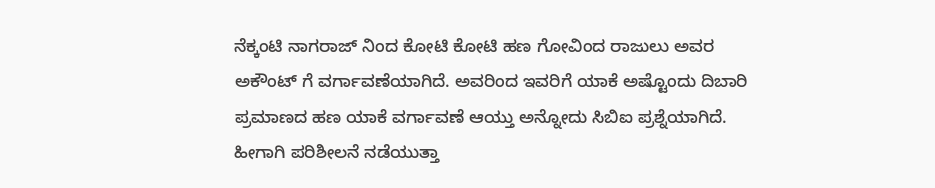ನೆಕ್ಕಂಟಿ ನಾಗರಾಜ್ ನಿಂದ ಕೋಟಿ ಕೋಟಿ ಹಣ ಗೋವಿಂದ ರಾಜುಲು ಅವರ ಅಕೌಂಟ್ ಗೆ ವರ್ಗಾವಣೆಯಾಗಿದೆ. ಅವರಿಂದ ಇವರಿಗೆ ಯಾಕೆ ಅಷ್ಟೊಂದು ದಿಬಾರಿ ಪ್ರಮಾಣದ ಹಣ ಯಾಕೆ ವರ್ಗಾವಣೆ ಆಯ್ತು ಅನ್ನೋದು ಸಿಬಿಐ ಪ್ರಶ್ನೆಯಾಗಿದೆ. ಹೀಗಾಗಿ ಪರಿಶೀಲನೆ ನಡೆಯುತ್ತಾ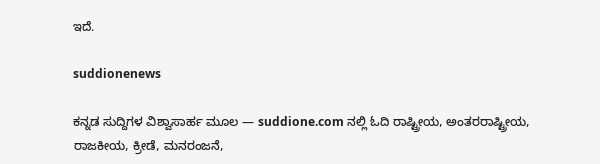ಇದೆ.

suddionenews

ಕನ್ನಡ ಸುದ್ದಿಗಳ ವಿಶ್ವಾಸಾರ್ಹ ಮೂಲ — suddione.com ನಲ್ಲಿ ಓದಿ ರಾಷ್ಟ್ರೀಯ, ಅಂತರರಾಷ್ಟ್ರೀಯ, ರಾಜಕೀಯ, ಕ್ರೀಡೆ, ಮನರಂಜನೆ,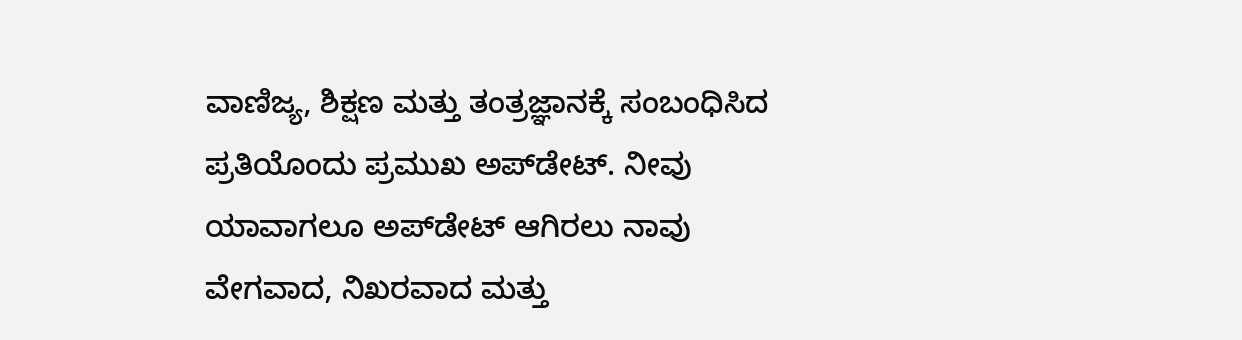ವಾಣಿಜ್ಯ, ಶಿಕ್ಷಣ ಮತ್ತು ತಂತ್ರಜ್ಞಾನಕ್ಕೆ ಸಂಬಂಧಿಸಿದ ಪ್ರತಿಯೊಂದು ಪ್ರಮುಖ ಅಪ್‌ಡೇಟ್. ನೀವು ಯಾವಾಗಲೂ ಅಪ್‌ಡೇಟ್ ಆಗಿರಲು ನಾವು ವೇಗವಾದ, ನಿಖರವಾದ ಮತ್ತು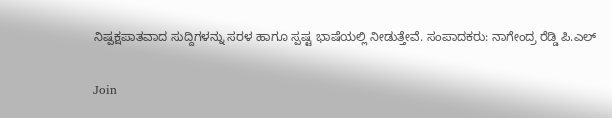ನಿಷ್ಪಕ್ಷಪಾತವಾದ ಸುದ್ದಿಗಳನ್ನು ಸರಳ ಹಾಗೂ ಸ್ಪಷ್ಟ ಭಾಷೆಯಲ್ಲಿ ನೀಡುತ್ತೇವೆ. ಸಂಪಾದಕರು: ನಾಗೇಂದ್ರ ರೆಡ್ಡಿ ಪಿ.ಎಲ್

Join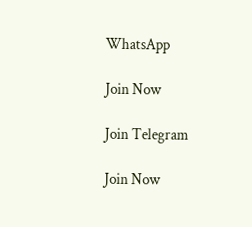WhatsApp

Join Now

Join Telegram

Join Now